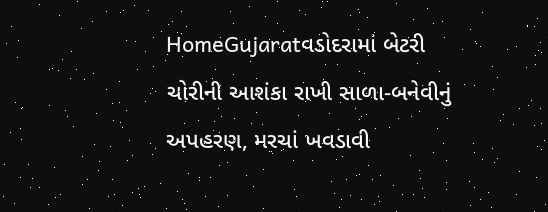HomeGujaratવડોદરામાં બેટરી ચોરીની આશંકા રાખી સાળા-બનેવીનું અપહરણ, મરચાં ખવડાવી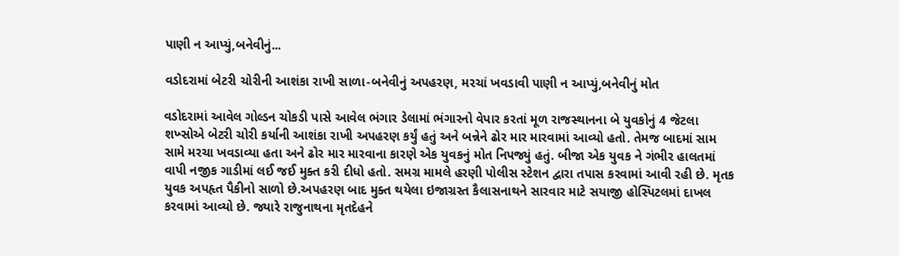પાણી ન આપ્યું,બનેવીનું...

વડોદરામાં બેટરી ચોરીની આશંકા રાખી સાળા-બનેવીનું અપહરણ, મરચાં ખવડાવી પાણી ન આપ્યું,બનેવીનું મોત

વડોદરામાં આવેલ ગોલ્ડન ચોકડી પાસે આવેલ ભંગાર ડેલામાં ભંગારનો વેપાર કરતાં મૂળ રાજસ્થાનના બે યુવકોનું 4 જેટલા શખ્સોએ બેટરી ચોરી કર્યાની આશંકા રાખી અપહરણ કર્યું હતું અને બન્નેને ઢોર માર મારવામાં આવ્યો હતો. તેમજ બાદમાં સામ સામે મરચા ખવડાવ્યા હતા અને ઢોર માર મારવાના કારણે એક યુવકનું મોત નિપજ્યું હતું. બીજા એક યુવક ને ગંભીર હાલતમાં વાપી નજીક ગાડીમાં લઈ જઈ મુક્ત કરી દીધો હતો. સમગ્ર મામલે હરણી પોલીસ સ્ટેશન દ્વારા તપાસ કરવામાં આવી રહી છે. મૃતક યુવક અપહૃત પૈકીનો સાળો છે.અપહરણ બાદ મુક્ત થયેલા ઇજાગ્રસ્ત કૈલાસનાથને સારવાર માટે સયાજી હોસ્પિટલમાં દાખલ કરવામાં આવ્યો છે. જ્યારે રાજુનાથના મૃતદેહને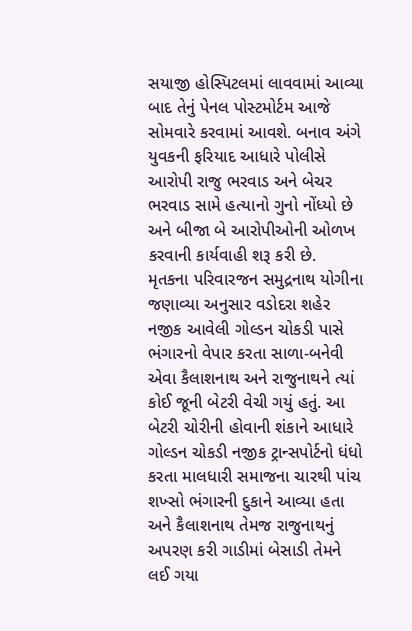સયાજી હોસ્પિટલમાં લાવવામાં આવ્યા બાદ તેનું પેનલ પોસ્ટમોર્ટમ આજે સોમવારે કરવામાં આવશે. બનાવ અંગે યુવકની ફરિયાદ આધારે પોલીસે આરોપી રાજુ ભરવાડ અને બેચર ભરવાડ સામે હત્યાનો ગુનો નોંધ્યો છે અને બીજા બે આરોપીઓની ઓળખ કરવાની કાર્યવાહી શરૂ કરી છે.
મૃતકના પરિવારજન સમુદ્રનાથ યોગીના જણાવ્યા અનુસાર વડોદરા શહેર નજીક આવેલી ગોલ્ડન ચોકડી પાસે ભંગારનો વેપાર કરતા સાળા-બનેવી એવા કૈલાશનાથ અને રાજુનાથને ત્યાં કોઈ જૂની બેટરી વેચી ગયું હતું. આ બેટરી ચોરીની હોવાની શંકાને આધારે ગોલ્ડન ચોકડી નજીક ટ્રાન્સપોર્ટનો ધંધો કરતા માલધારી સમાજના ચારથી પાંચ શખ્સો ભંગારની દુકાને આવ્યા હતા અને કૈલાશનાથ તેમજ રાજુનાથનું અપરણ કરી ગાડીમાં બેસાડી તેમને લઈ ગયા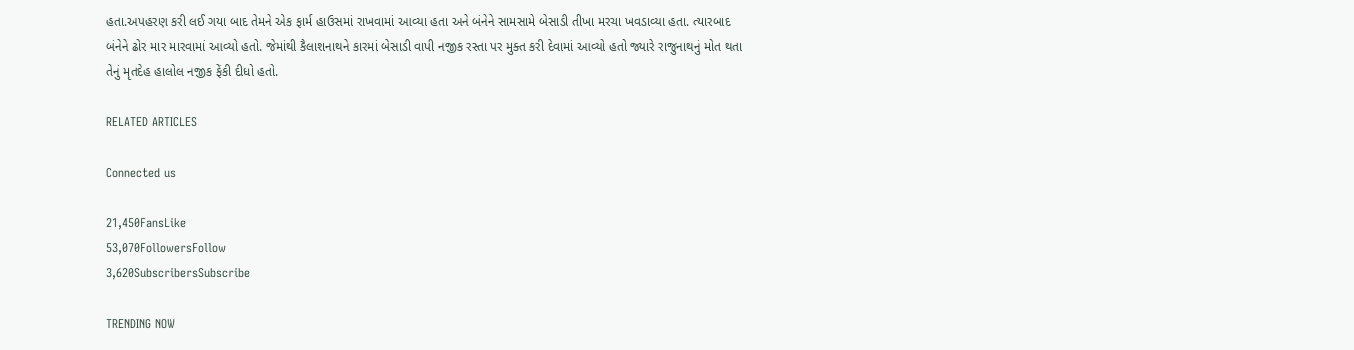હતા.અપહરણ કરી લઈ ગયા બાદ તેમને એક ફાર્મ હાઉસમાં રાખવામાં આવ્યા હતા અને બંનેને સામસામે બેસાડી તીખા મરચા ખવડાવ્યા હતા. ત્યારબાદ બંનેને ઢોર માર મારવામાં આવ્યો હતો. જેમાંથી કૈલાશનાથને કારમાં બેસાડી વાપી નજીક રસ્તા પર મુક્ત કરી દેવામાં આવ્યો હતો જ્યારે રાજુનાથનું મોત થતા તેનું મૃતદેહ હાલોલ નજીક ફેંકી દીધો હતો.

RELATED ARTICLES

Connected us

21,450FansLike
53,070FollowersFollow
3,620SubscribersSubscribe

TRENDING NOW